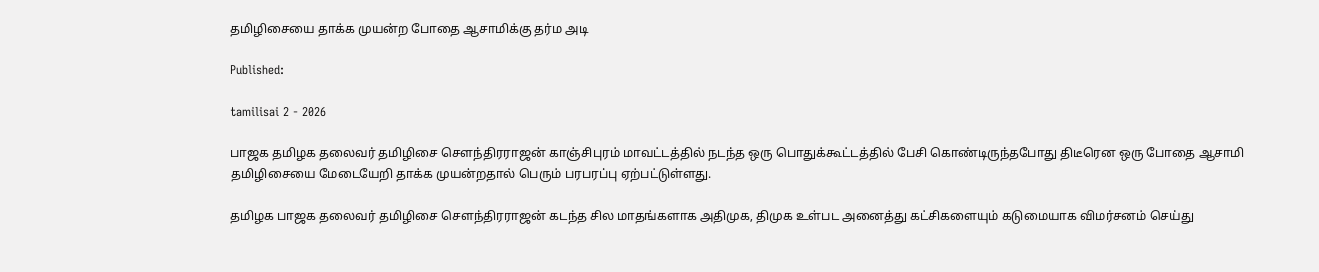தமிழிசையை தாக்க முயன்ற போதை ஆசாமிக்கு தர்ம அடி

Published:

tamilisai 2 - 2026

பாஜக தமிழக தலைவர் தமிழிசை செளந்திரராஜன் காஞ்சிபுரம் மாவட்டத்தில் நடந்த ஒரு பொதுக்கூட்டத்தில் பேசி கொண்டிருந்தபோது திடீரென ஒரு போதை ஆசாமி தமிழிசையை மேடையேறி தாக்க முயன்றதால் பெரும் பரபரப்பு ஏற்பட்டுள்ளது.

தமிழக பாஜக தலைவர் தமிழிசை செளந்திரராஜன் கடந்த சில மாதங்களாக அதிமுக, திமுக உள்பட அனைத்து கட்சிகளையும் கடுமையாக விமர்சனம் செய்து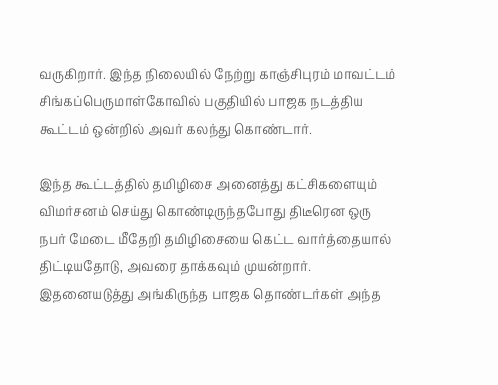வருகிறார். இந்த நிலையில் நேற்று காஞ்சிபுரம் மாவட்டம் சிங்கப்பெருமாள்கோவில் பகுதியில் பாஜக நடத்திய கூட்டம் ஒன்றில் அவர் கலந்து கொண்டார்.

இந்த கூட்டத்தில் தமிழிசை அனைத்து கட்சிகளையும் விமர்சனம் செய்து கொண்டிருந்தபோது திடீரென ஒரு நபர் மேடை மீதேறி தமிழிசையை கெட்ட வார்த்தையால் திட்டியதோடு, அவரை தாக்கவும் முயன்றார். இதனையடுத்து அங்கிருந்த பாஜக தொண்டர்கள் அந்த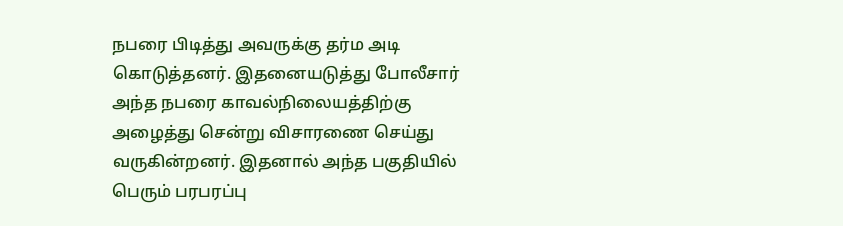நபரை பிடித்து அவருக்கு தர்ம அடி கொடுத்தனர். இதனையடுத்து போலீசார் அந்த நபரை காவல்நிலையத்திற்கு அழைத்து சென்று விசாரணை செய்து வருகின்றனர். இதனால் அந்த பகுதியில் பெரும் பரபரப்பு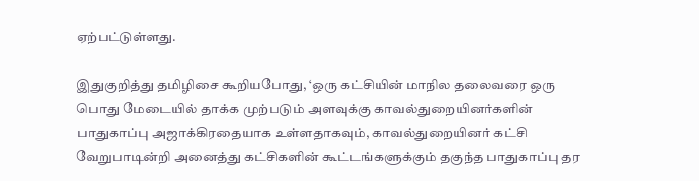ஏற்பட்டுள்ளது.

இதுகுறித்து தமிழிசை கூறியபோது, ‘ஒரு கட்சியின் மாநில தலைவரை ஒரு பொது மேடையில் தாக்க முற்படும் அளவுக்கு காவல்துறையினர்களின் பாதுகாப்பு அஜாக்கிரதையாக உள்ளதாகவும், காவல்துறையினர் கட்சி வேறுபாடின்றி அனைத்து கட்சிகளின் கூட்டங்களுக்கும் தகுந்த பாதுகாப்பு தர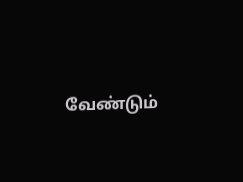வேண்டும்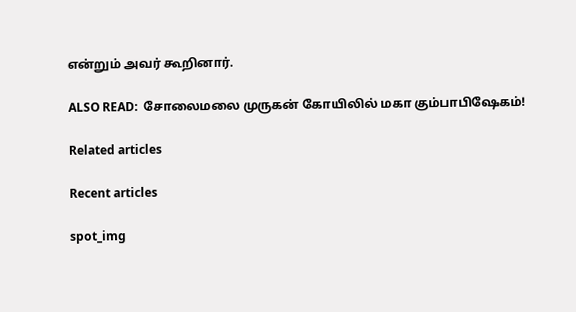என்றும் அவர் கூறினார்.

ALSO READ:  சோலைமலை முருகன் கோயிலில் மகா கும்பாபிஷேகம்!

Related articles

Recent articles

spot_img